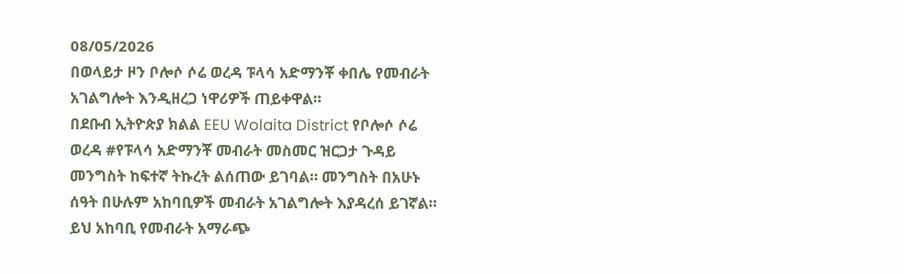08/05/2026
በወላይታ ዞን ቦሎሶ ሶሬ ወረዳ ፑላሳ አድማንቾ ቀበሌ የመብራት አገልግሎት እንዲዘረጋ ነዋሪዎች ጠይቀዋል።
በደቡብ ኢትዮጵያ ክልል EEU Wolaita District የቦሎሶ ሶሬ ወረዳ #የፑላሳ አድማንቾ መብራት መስመር ዝርጋታ ጉዳይ መንግስት ከፍተኛ ትኩረት ልሰጠው ይገባል። መንግስት በአሁኑ ሰዓት በሁሉም አከባቢዎች መብራት አገልግሎት እያዳረሰ ይገኛል።
ይህ አከባቢ የመብራት አማራጭ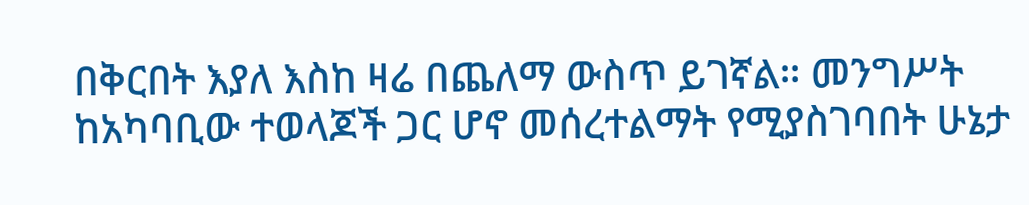በቅርበት እያለ እስከ ዛሬ በጨለማ ውስጥ ይገኛል። መንግሥት ከአካባቢው ተወላጆች ጋር ሆኖ መሰረተልማት የሚያስገባበት ሁኔታ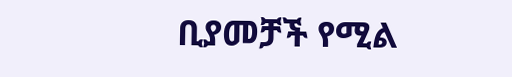ቢያመቻች የሚል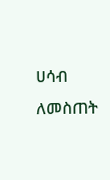ሀሳብ ለመስጠት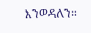እንወዳለን።